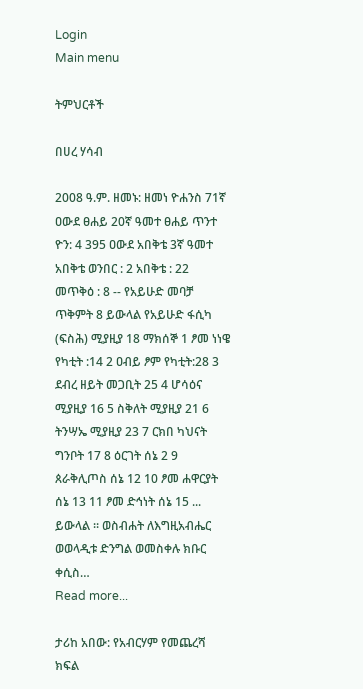Login
Main menu

ትምህርቶች

በሀረ ሃሳብ

2008 ዓ.ም. ዘመኑ: ዘመነ ዮሐንስ 71ኛ ዐውደ ፀሐይ 20ኛ ዓመተ ፀሐይ ጥንተ ዮን: 4 395 ዐውደ አበቅቴ 3ኛ ዓመተ አበቅቴ ወንበር : 2 አበቅቴ : 22 መጥቅዕ : 8 -- የአይሁድ መባቻ ጥቅምት 8 ይውላል የአይሁድ ፋሲካ (ፍስሕ) ሚያዚያ 18 ማክሰኞ 1 ፆመ ነነዌ የካቲት :14 2 ዐብይ ፆም የካቲት:28 3 ደብረ ዘይት መጋቢት 25 4 ሆሳዕና ሚያዚያ 16 5 ስቅለት ሚያዚያ 21 6 ትንሣኤ ሚያዚያ 23 7 ርክበ ካህናት ግንቦት 17 8 ዕርገት ሰኔ 2 9 ጰራቅሊጦስ ሰኔ 12 10 ፆመ ሐዋርያት ሰኔ 13 11 ፆመ ድኅነት ሰኔ 15 ... ይውላል ። ወስብሐት ለእግዚአብሔር ወወላዲቱ ድንግል ወመስቀሉ ክቡር ቀሲስ…
Read more...

ታሪከ አበው: የአብርሃም የመጨረሻ ክፍል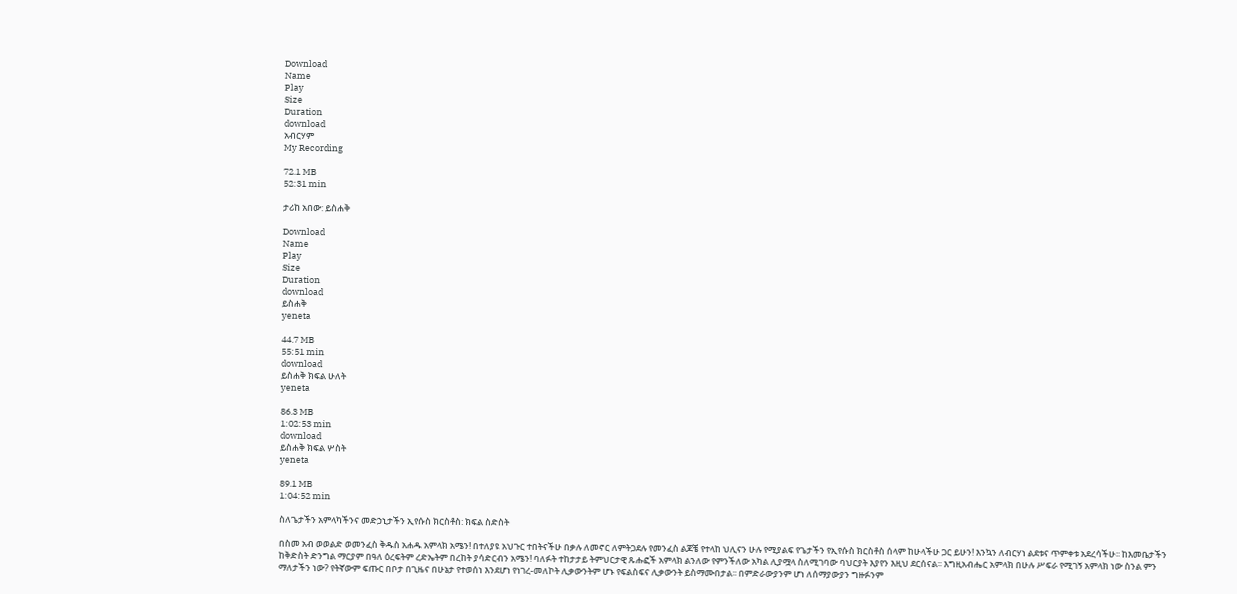Download
Name
Play
Size
Duration
download
አብርሃም
My Recording

72.1 MB
52:31 min

ታሪከ አበው: ይስሐቅ

Download
Name
Play
Size
Duration
download
ይስሐቅ
yeneta

44.7 MB
55:51 min
download
ይስሐቅ ክፍል ሁለት
yeneta

86.3 MB
1:02:53 min
download
ይስሐቅ ክፍል ሦስት
yeneta

89.1 MB
1:04:52 min

ስለጌታችን አምላካችንና መድኃኒታችን ኢየሱስ ክርስቶስ: ክፍል ስድስት

በስመ አብ ወወልድ ወመንፈስ ቅዱስ አሐዱ አምላክ አሜን! በተለያዩ አህጉር ተበትናችሁ በቃሉ ለመኖር ለምትጋደሉ የመንፈስ ልጆቼ የተላከ ህሊናን ሁሉ የሚያልፍ የጌታችን የኢየሱስ ክርስቶስ ሰላም ከሁላችሁ ጋር ይሁን! እንኳን ለብርሃነ ልደቱና ጥምቀቱ አደረሳችሁ፡፡ ከእመቤታችን ከቅድስት ድንግል ማርያም በዓለ ዕረፍትም ረድኤትም በረከት ያሳድርብን አሜን! ባለፉት ተከታታይ ትምህርታዊ ጹሑፎች አምላክ ልንለው የምንችለው አካል ሊያሟላ ስለሚገባው ባህርያት እያየን እዚህ ደርሰናል፡፡ እግዚአብሔር አምላክ በሁሉ ሥፍራ የሚገኝ አምላክ ነው ስንል ምን ማለታችን ነው? የትኛውም ፍጡር በቦታ በጊዜና በሁኔታ የተወሰነ እንደሆነ የነገረ-መለኮት ሊቃውንትም ሆኑ የፍልስፍና ሊቃውንት ይስማሙበታል፡፡ በምድራውያንም ሆነ ለሰማያውያን ግዙፉንም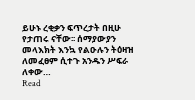ይሁኑ ረቂቃን ፍጥረታት በዚሁ የታጠሩ ናቸው፡፡ ሰማያውያን መላእክት እንኳ የልዑሉን ትዕዛዝ ለመፈፀም ሲተጉ አንዱን ሥፍራ ለቀው…
Read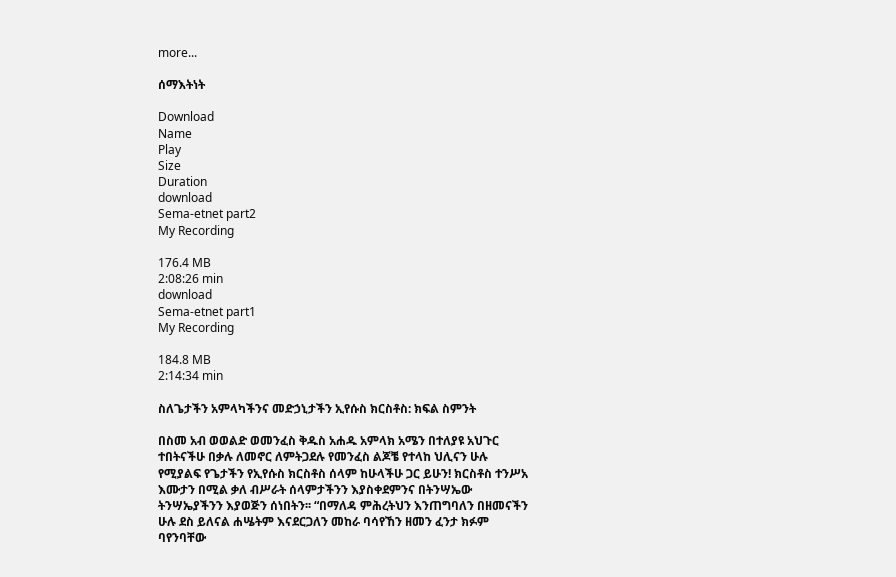more...

ሰማእትነት

Download
Name
Play
Size
Duration
download
Sema-etnet part2
My Recording

176.4 MB
2:08:26 min
download
Sema-etnet part1
My Recording

184.8 MB
2:14:34 min

ስለጌታችን አምላካችንና መድኃኒታችን ኢየሱስ ክርስቶስ: ክፍል ስምንት

በስመ አብ ወወልድ ወመንፈስ ቅዱስ አሐዱ አምላክ አሜን በተለያዩ አህጉር ተበትናችሁ በቃሉ ለመኖር ለምትጋደሉ የመንፈስ ልጆቼ የተላከ ህሊናን ሁሉ የሚያልፍ የጌታችን የኢየሱስ ክርስቶስ ሰላም ከሁላችሁ ጋር ይሁን! ክርስቶስ ተንሥአ እሙታን በሚል ቃለ ብሥራት ሰላምታችንን እያስቀደምንና በትንሣኤው ትንሣኤያችንን እያወጅን ሰነበትን፡፡ “በማለዳ ምሕረትህን እንጠግባለን በዘመናችን ሁሉ ደስ ይለናል ሐሤትም እናደርጋለን መከራ ባሳየኸን ዘመን ፈንታ ክፉም ባየንባቸው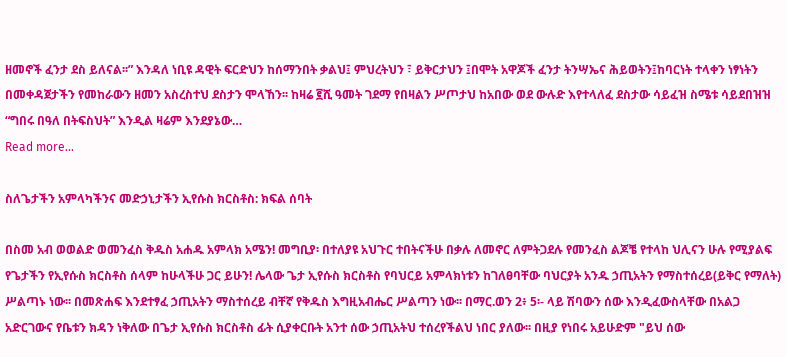ዘመኖች ፈንታ ደስ ይለናል፡፡” እንዳለ ነቢዩ ዳዊት ፍርድህን ከሰማንበት ቃልህ፤ ምህረትህን ፣ ይቅርታህን ፤በሞት አዋጆች ፈንታ ትንሣኤና ሕይወትን፤ከባርነት ተላቀን ነፃነትን በመቀዳጀታችን የመከራውን ዘመን አስረስተህ ደስታን ሞላኸን፡፡ ከዛሬ ፪ሺ ዓመት ገደማ የበዛልን ሥጦታህ ከአበው ወደ ውሉድ እየተላለፈ ደስታው ሳይፈዝ ስሜቱ ሳይደበዝዝ “ግበሩ በዓለ በትፍስህት” እንዲል ዛሬም እንደያኔው…
Read more...

ስለጌታችን አምላካችንና መድኃኒታችን ኢየሱስ ክርስቶስ: ክፍል ሰባት

በስመ አብ ወወልድ ወመንፈስ ቅዱስ አሐዱ አምላክ አሜን! መግቢያ፡ በተለያዩ አህጉር ተበትናችሁ በቃሉ ለመኖር ለምትጋደሉ የመንፈስ ልጆቼ የተላከ ህሊናን ሁሉ የሚያልፍ የጌታችን የኢየሱስ ክርስቶስ ሰላም ከሁላችሁ ጋር ይሁን! ሌላው ጌታ ኢየሱስ ክርስቶስ የባህርይ አምላክነቱን ከገለፀባቸው ባህርያት አንዱ ኃጢአትን የማስተሰረይ(ይቅር የማለት) ሥልጣኑ ነው፡፡ በመጽሐፍ እንደተፃፈ ኃጢአትን ማስተሰረይ ብቸኛ የቅዱስ እግዚአብሔር ሥልጣን ነው፡፡ በማር.ወን 2፥ 5፡- ላይ ሽባውን ሰው እንዲፈውስላቸው በአልጋ አድርገውና የቤቱን ክዳን ነቅለው በጌታ ኢየሱስ ክርስቶስ ፊት ሲያቀርቡት አንተ ሰው ኃጢአትህ ተሰረየችልህ ነበር ያለው፡፡ በዚያ የነበሩ አይሁድም "ይህ ሰው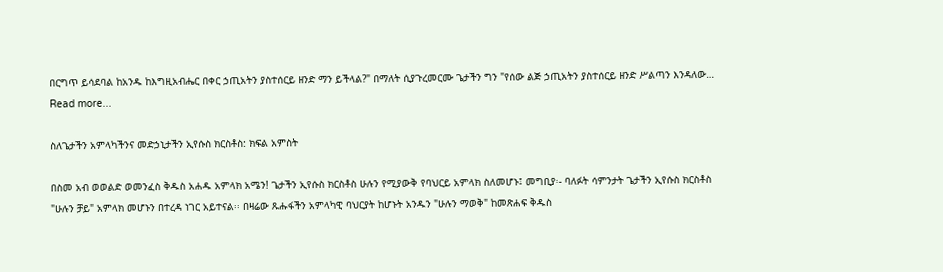በርግጥ ይሳደባል ከአንዱ ከእግዚአብሔር በቀር ኃጢአትን ያስተሰርይ ዘንድ ማን ይችላል?" በማለት ሲያጉረመርሙ ጌታችን ግን "የሰው ልጅ ኃጢአትን ያስተሰርይ ዘንድ ሥልጣን እንዳለው…
Read more...

ስለጌታችን አምላካችንና መድኃኒታችን ኢየሱስ ክርስቶስ: ክፍል አምስት

በስመ አብ ወወልድ ወመንፈስ ቅዱስ አሐዱ አምላክ አሜን! ጌታችን ኢየሱስ ክርስቶስ ሁሉን የሚያውቅ የባህርይ አምላክ ስለመሆኑ፤ መግቢያ፡- ባለፉት ሳምንታት ጌታችን ኢየሱስ ክርስቶስ "ሁሉን ቻይ" አምላክ መሆኑን በተረዳ ነገር አይተናል፡፡ በዛሬው ጹሑፋችን አምላካዊ ባህርያት ከሆኑት አንዱን "ሁሉን ማወቅ" ከመጽሐፍ ቅዱስ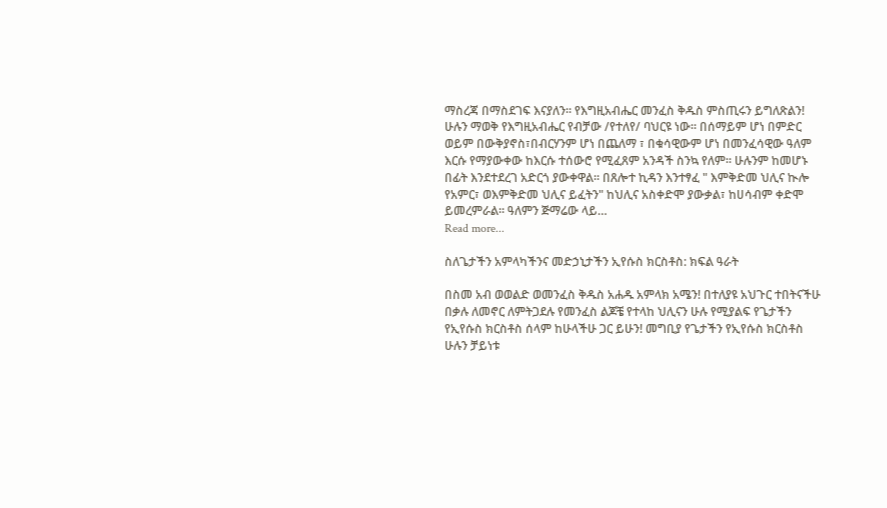ማስረጃ በማስደገፍ እናያለን፡፡ የእግዚአብሔር መንፈስ ቅዱስ ምስጢሩን ይግለጽልን! ሁሉን ማወቅ የእግዚአብሔር የብቻው /የተለየ/ ባህርዩ ነው፡፡ በሰማይም ሆነ በምድር ወይም በውቅያኖስ፣በብርሃንም ሆነ በጨለማ ፣ በቁሳዊውም ሆነ በመንፈሳዊው ዓለም እርሱ የማያውቀው ከእርሱ ተሰውሮ የሚፈጸም አንዳች ስንኳ የለም፡፡ ሁሉንም ከመሆኑ በፊት እንደተደረገ አድርጎ ያውቀዋል፡፡ በጸሎተ ኪዳን እንተፃፈ " እምቅድመ ህሊና ኲሎ የአምር፣ ወእምቅድመ ህሊና ይፈትን" ከህሊና አስቀድሞ ያውቃል፣ ከሀሳብም ቀድሞ ይመረምራል፡፡ ዓለምን ጅማሬው ላይ…
Read more...

ስለጌታችን አምላካችንና መድኃኒታችን ኢየሱስ ክርስቶስ: ክፍል ዓራት

በስመ አብ ወወልድ ወመንፈስ ቅዱስ አሐዱ አምላክ አሜን! በተለያዩ አህጉር ተበትናችሁ በቃሉ ለመኖር ለምትጋደሉ የመንፈስ ልጆቼ የተላከ ህሊናን ሁሉ የሚያልፍ የጌታችን የኢየሱስ ክርስቶስ ሰላም ከሁላችሁ ጋር ይሁን! መግቢያ የጌታችን የኢየሱስ ክርስቶስ ሁሉን ቻይነቱ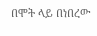በሞት ላይ በነበረው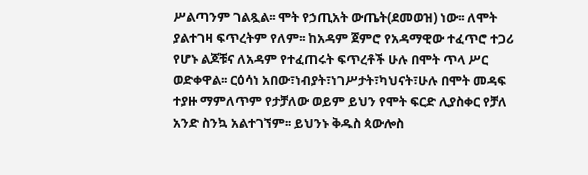ሥልጣንም ገልጿል፡፡ ሞት የኃጢአት ውጤት(ደመወዝ) ነው፡፡ ለሞት ያልተገዛ ፍጥረትም የለም፡፡ ከአዳም ጀምሮ የአዳማዊው ተፈጥሮ ተጋሪ የሆኑ ልጆቹና ለአዳም የተፈጠሩት ፍጥረቶች ሁሉ በሞት ጥላ ሥር ወድቀዋል፡፡ ርዕሳነ አበው፣ነብያት፣ነገሥታት፣ካህናት፣ሁሉ በሞት መዳፍ ተያዙ ማምለጥም የታቻለው ወይም ይህን የሞት ፍርድ ሊያስቀር የቻለ አንድ ስንኳ አልተገኘም፡፡ ይህንኑ ቅዱስ ጳውሎስ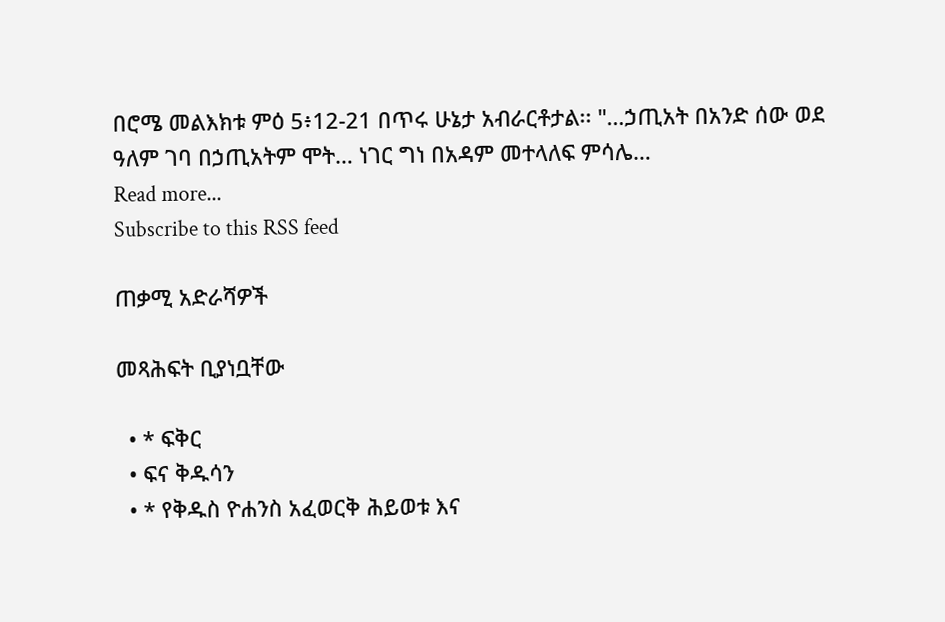በሮሜ መልእክቱ ምዕ 5፥12-21 በጥሩ ሁኔታ አብራርቶታል፡፡ "…ኃጢአት በአንድ ሰው ወደ ዓለም ገባ በኃጢአትም ሞት… ነገር ግነ በአዳም መተላለፍ ምሳሌ…
Read more...
Subscribe to this RSS feed

ጠቃሚ አድራሻዎች

መጻሕፍት ቢያነቧቸው

  • * ፍቅር
  • ፍና ቅዱሳን
  • * የቅዱስ ዮሐንስ አፈወርቅ ሕይወቱ እና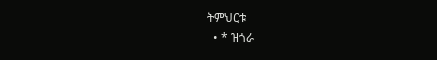ትምህርቱ
  • * ዝጎራ